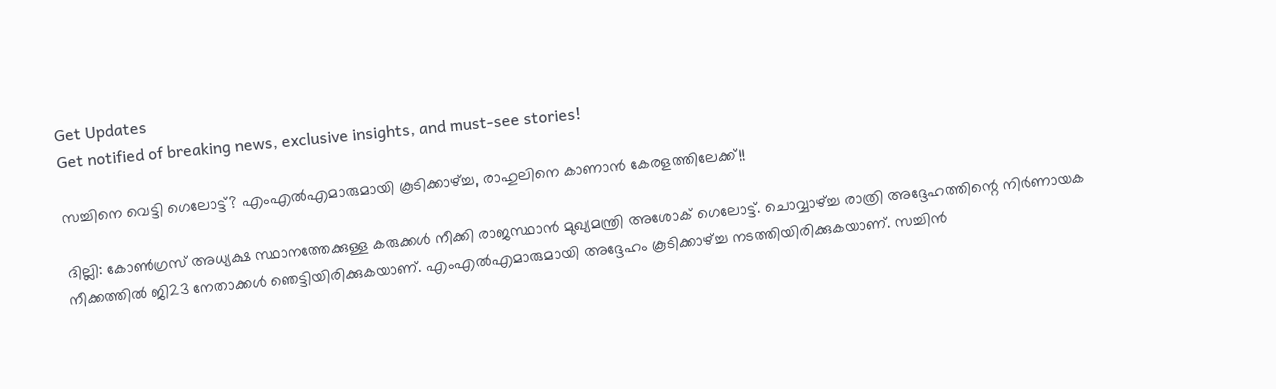Get Updates
Get notified of breaking news, exclusive insights, and must-see stories!

സച്ചിനെ വെട്ടി ഗെലോട്ട്? എംഎല്‍എമാരുമായി കൂടിക്കാഴ്ച്ച, രാഹുലിനെ കാണാന്‍ കേരളത്തിലേക്ക്!!

ദില്ലി: കോണ്‍ഗ്രസ് അധ്യക്ഷ സ്ഥാനത്തേക്കുള്ള കരുക്കള്‍ നീക്കി രാജസ്ഥാന്‍ മുഖ്യമന്ത്രി അശോക് ഗെലോട്ട്. ചൊവ്വാഴ്ച്ച രാത്രി അദ്ദേഹത്തിന്റെ നിര്‍ണായക നീക്കത്തില്‍ ജി23 നേതാക്കള്‍ ഞെട്ടിയിരിക്കുകയാണ്. എംഎല്‍എമാരുമായി അദ്ദേഹം കൂടിക്കാഴ്ച്ച നടത്തിയിരിക്കുകയാണ്. സച്ചിന്‍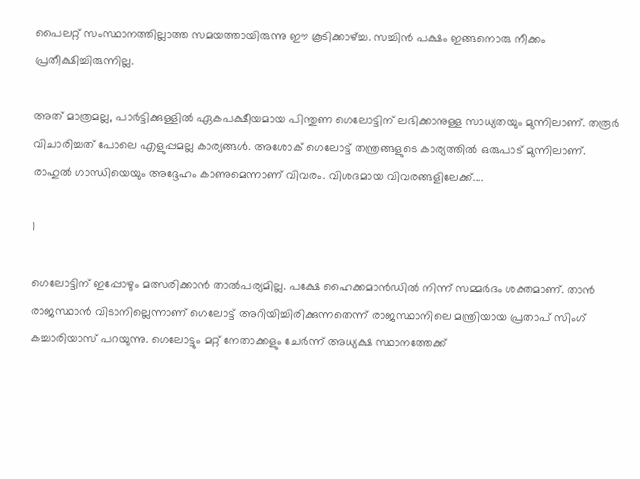പൈലറ്റ് സംസ്ഥാനത്തില്ലാത്ത സമയത്തായിരുന്നു ഈ കൂടിക്കാഴ്ച്ച. സച്ചിന്‍ പക്ഷം ഇങ്ങനൊരു നീക്കം പ്രതീക്ഷിച്ചിരുന്നില്ല.

അത് മാത്രമല്ല, പാര്‍ട്ടിക്കുള്ളില്‍ ഏകപക്ഷീയമായ പിന്തുണ ഗെലോട്ടിന് ലഭിക്കാനുള്ള സാധ്യതയും മുന്നിലാണ്. തരൂര്‍ വിചാരിച്ചത് പോലെ എളുപ്പമല്ല കാര്യങ്ങള്‍. അശോക് ഗെലോട്ട് തന്ത്രങ്ങളുടെ കാര്യത്തില്‍ ഒരുപാട് മുന്നിലാണ്. രാഹുല്‍ ഗാന്ധിയെയും അദ്ദേഹം കാണുമെന്നാണ് വിവരം. വിശദമായ വിവരങ്ങളിലേക്ക്....

1

ഗെലോട്ടിന് ഇപ്പോഴും മത്സരിക്കാന്‍ താല്‍പര്യമില്ല. പക്ഷേ ഹൈക്കമാന്‍ഡില്‍ നിന്ന് സമ്മര്‍ദം ശക്തമാണ്. താന്‍ രാജസ്ഥാന്‍ വിടാനില്ലെന്നാണ് ഗെലോട്ട് അറിയിച്ചിരിക്കുന്നതെന്ന് രാജസ്ഥാനിലെ മന്ത്രിയായ പ്രതാപ് സിംഗ് കച്ചാരിയാസ് പറയുന്നു. ഗെലോട്ടും മറ്റ് നേതാക്കളും ചേര്‍ന്ന് അധ്യക്ഷ സ്ഥാനത്തേക്ക്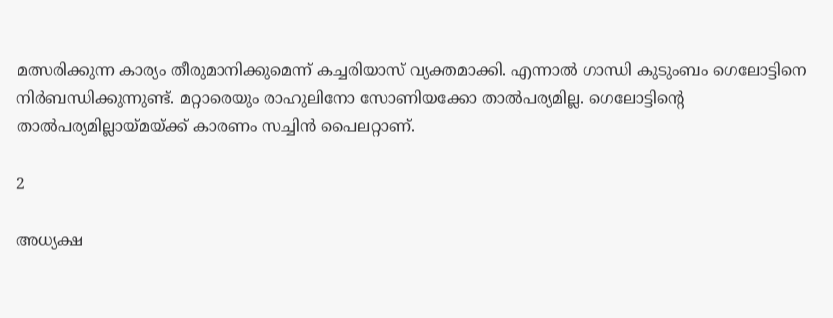മത്സരിക്കുന്ന കാര്യം തീരുമാനിക്കുമെന്ന് കച്ചരിയാസ് വ്യക്തമാക്കി. എന്നാല്‍ ഗാന്ധി കുടുംബം ഗെലോട്ടിനെ നിര്‍ബന്ധിക്കുന്നുണ്ട്. മറ്റാരെയും രാഹുലിനോ സോണിയക്കോ താല്‍പര്യമില്ല. ഗെലോട്ടിന്റെ താല്‍പര്യമില്ലായ്മയ്ക്ക് കാരണം സച്ചിന്‍ പൈലറ്റാണ്.

2

അധ്യക്ഷ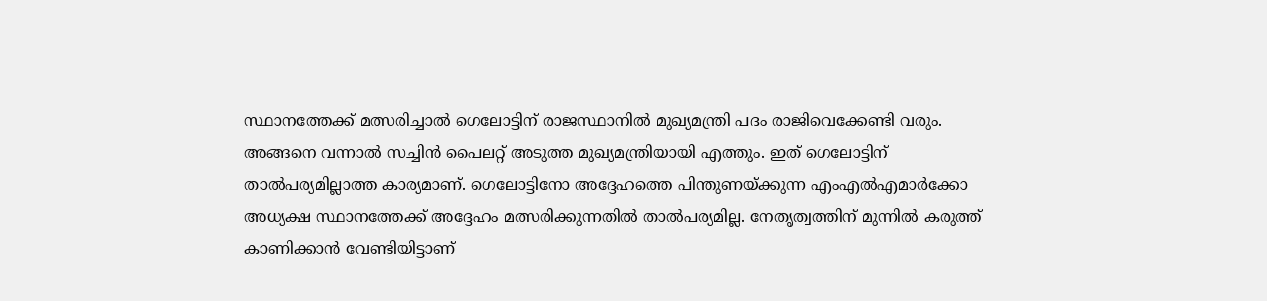സ്ഥാനത്തേക്ക് മത്സരിച്ചാല്‍ ഗെലോട്ടിന് രാജസ്ഥാനില്‍ മുഖ്യമന്ത്രി പദം രാജിവെക്കേണ്ടി വരും. അങ്ങനെ വന്നാല്‍ സച്ചിന്‍ പൈലറ്റ് അടുത്ത മുഖ്യമന്ത്രിയായി എത്തും. ഇത് ഗെലോട്ടിന് താല്‍പര്യമില്ലാത്ത കാര്യമാണ്. ഗെലോട്ടിനോ അദ്ദേഹത്തെ പിന്തുണയ്ക്കുന്ന എംഎല്‍എമാര്‍ക്കോ അധ്യക്ഷ സ്ഥാനത്തേക്ക് അദ്ദേഹം മത്സരിക്കുന്നതില്‍ താല്‍പര്യമില്ല. നേതൃത്വത്തിന് മുന്നില്‍ കരുത്ത് കാണിക്കാന്‍ വേണ്ടിയിട്ടാണ്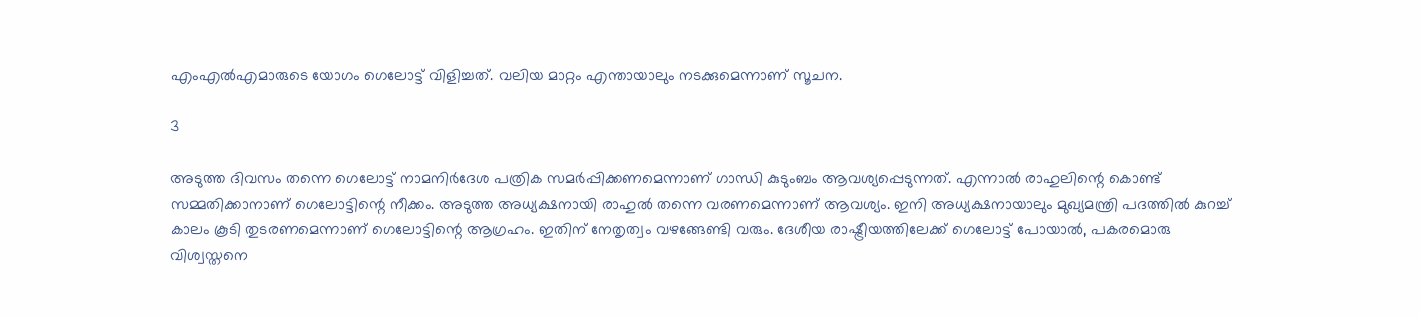എംഎല്‍എമാരുടെ യോഗം ഗെലോട്ട് വിളിച്ചത്. വലിയ മാറ്റം എന്തായാലും നടക്കുമെന്നാണ് സൂചന.

3

അടുത്ത ദിവസം തന്നെ ഗെലോട്ട് നാമനിര്‍ദേശ പത്രിക സമര്‍പ്പിക്കണമെന്നാണ് ഗാന്ധി കുടുംബം ആവശ്യപ്പെടുന്നത്. എന്നാല്‍ രാഹുലിന്റെ കൊണ്ട് സമ്മതിക്കാനാണ് ഗെലോട്ടിന്റെ നീക്കം. അടുത്ത അധ്യക്ഷനായി രാഹുല്‍ തന്നെ വരണമെന്നാണ് ആവശ്യം. ഇനി അധ്യക്ഷനായാലും മുഖ്യമന്ത്രി പദത്തില്‍ കുറച്ച് കാലം കൂടി തുടരണമെന്നാണ് ഗെലോട്ടിന്റെ ആഗ്രഹം. ഇതിന് നേതൃത്വം വഴങ്ങേണ്ടി വരും. ദേശീയ രാഷ്ട്രീയത്തിലേക്ക് ഗെലോട്ട് പോയാല്‍, പകരമൊരു വിശ്വസ്തനെ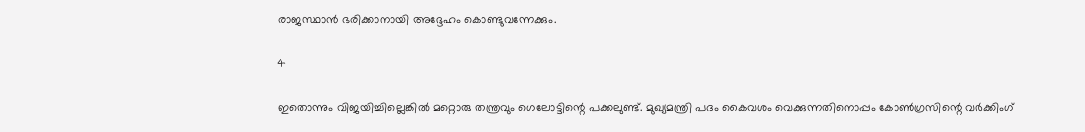രാജസ്ഥാന്‍ ഭരിക്കാനായി അദ്ദേഹം കൊണ്ടുവന്നേക്കും.

4

ഇതൊന്നും വിജയിച്ചില്ലെങ്കില്‍ മറ്റൊരു തന്ത്രവും ഗെലോട്ടിന്റെ പക്കലുണ്ട്. മുഖ്യമന്ത്രി പദം കൈവശം വെക്കുന്നതിനൊപ്പം കോണ്‍ഗ്രസിന്റെ വര്‍ക്കിംഗ്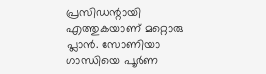പ്രസിഡന്റായി എത്തുകയാണ് മറ്റൊരു പ്ലാന്‍. സോണിയാ ഗാന്ധിയെ പൂര്‍ണ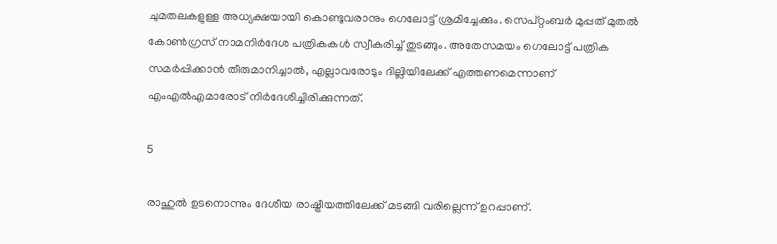ചുമതലകളുള്ള അധ്യക്ഷയായി കൊണ്ടുവരാനും ഗെലോട്ട് ശ്രമിച്ചേക്കും. സെപ്റ്റംബര്‍ മുപ്പത് മുതല്‍ കോണ്‍ഗ്രസ് നാമനിര്‍ദേശ പത്രികകള്‍ സ്വീകരിച്ച് തുടങ്ങും. അതേസമയം ഗെലോട്ട് പത്രിക സമര്‍പ്പിക്കാന്‍ തീരുമാനിച്ചാല്‍, എല്ലാവരോടും ദില്ലിയിലേക്ക് എത്തണമെന്നാണ് എംഎല്‍എമാരോട് നിര്‍ദേശിച്ചിരിക്കുന്നത്.

5

രാഹുല്‍ ഉടനൊന്നും ദേശീയ രാഷ്ട്രീയത്തിലേക്ക് മടങ്ങി വരില്ലെന്ന് ഉറപ്പാണ്.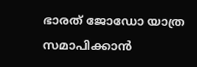ഭാരത് ജോഡോ യാത്ര സമാപിക്കാന്‍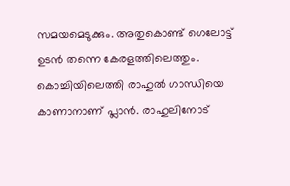സമയമെടുക്കും. അതുകൊണ്ട് ഗെലോട്ട് ഉടന്‍ തന്നെ കേരളത്തിലെത്തും. കൊച്ചിയിലെത്തി രാഹുല്‍ ഗാന്ധിയെ കാണാനാണ് പ്ലാന്‍. രാഹുലിനോട്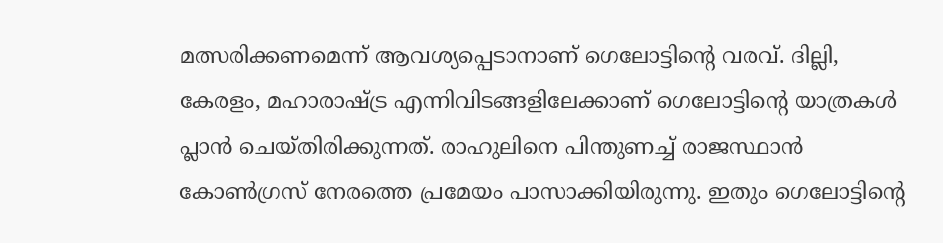മത്സരിക്കണമെന്ന് ആവശ്യപ്പെടാനാണ് ഗെലോട്ടിന്റെ വരവ്. ദില്ലി, കേരളം, മഹാരാഷ്ട്ര എന്നിവിടങ്ങളിലേക്കാണ് ഗെലോട്ടിന്റെ യാത്രകള്‍ പ്ലാന്‍ ചെയ്തിരിക്കുന്നത്. രാഹുലിനെ പിന്തുണച്ച് രാജസ്ഥാന്‍ കോണ്‍ഗ്രസ് നേരത്തെ പ്രമേയം പാസാക്കിയിരുന്നു. ഇതും ഗെലോട്ടിന്റെ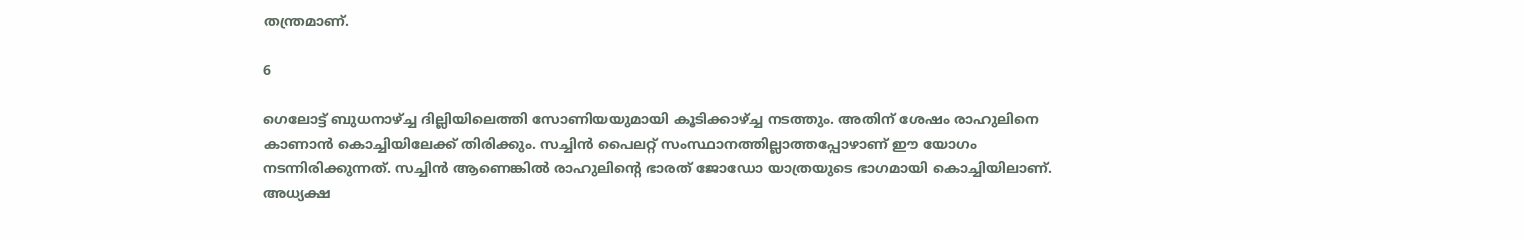തന്ത്രമാണ്.

6

ഗെലോട്ട് ബുധനാഴ്ച്ച ദില്ലിയിലെത്തി സോണിയയുമായി കൂടിക്കാഴ്ച്ച നടത്തും. അതിന് ശേഷം രാഹുലിനെ കാണാന്‍ കൊച്ചിയിലേക്ക് തിരിക്കും. സച്ചിന്‍ പൈലറ്റ് സംസ്ഥാനത്തില്ലാത്തപ്പോഴാണ് ഈ യോഗം നടന്നിരിക്കുന്നത്. സച്ചിന്‍ ആണെങ്കില്‍ രാഹുലിന്റെ ഭാരത് ജോഡോ യാത്രയുടെ ഭാഗമായി കൊച്ചിയിലാണ്. അധ്യക്ഷ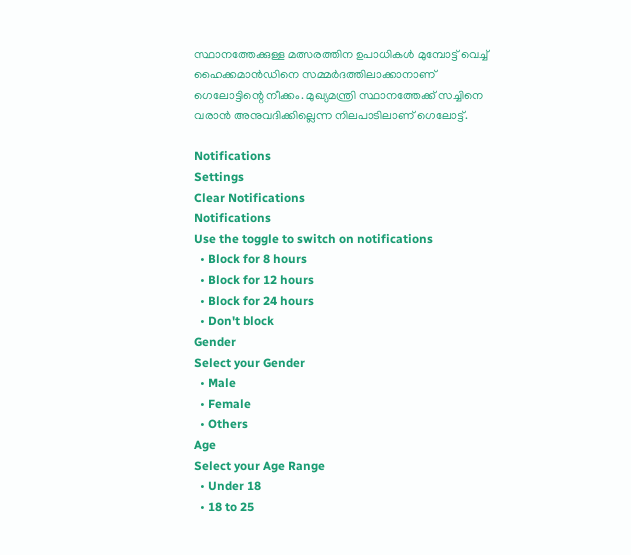സ്ഥാനത്തേക്കുള്ള മത്സരത്തിന ഉപാധികള്‍ മുമ്പോട്ട് വെച്ച് ഹൈക്കമാന്‍ഡിനെ സമ്മര്‍ദത്തിലാക്കാനാണ് ഗെലോട്ടിന്റെ നീക്കം. മുഖ്യമന്ത്രി സ്ഥാനത്തേക്ക് സച്ചിനെ വരാന്‍ അനുവദിക്കില്ലെന്ന നിലപാടിലാണ് ഗെലോട്ട്.

Notifications
Settings
Clear Notifications
Notifications
Use the toggle to switch on notifications
  • Block for 8 hours
  • Block for 12 hours
  • Block for 24 hours
  • Don't block
Gender
Select your Gender
  • Male
  • Female
  • Others
Age
Select your Age Range
  • Under 18
  • 18 to 25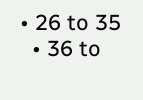• 26 to 35
  • 36 to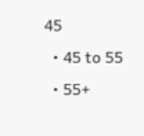45
  • 45 to 55
  • 55+